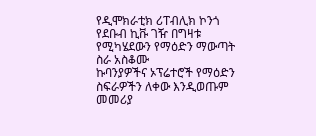የዲሞክራቲክ ሪፐብሊክ ኮንጎ የደቡብ ኪቩ ገዥ በግዛቱ የሚካሄደውን የማዕድን ማውጣት ስራ አስቆሙ
ኩባንያዎችና ኦፕሬተሮች የማዕድን ስፍራዎችን ለቀው እንዲወጡም መመሪያ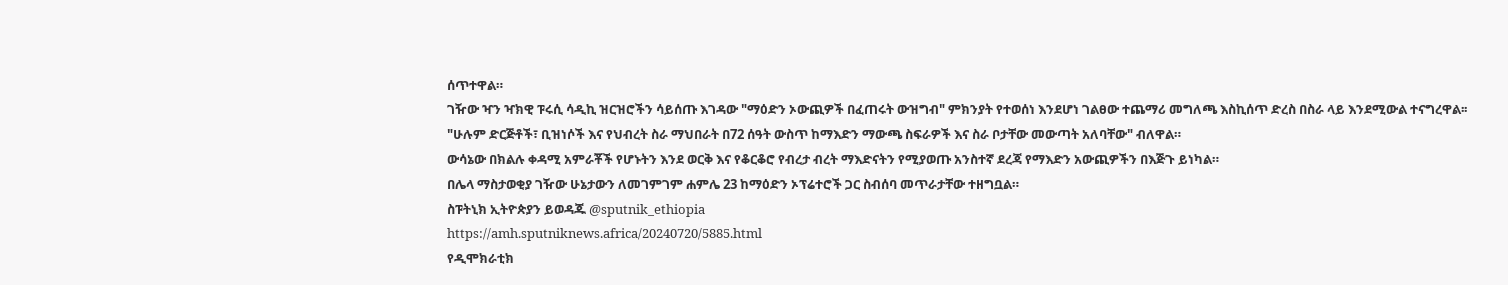ሰጥተዋል።
ገዥው ዣን ዣክዊ ፑሩሲ ሳዲኪ ዝርዝሮችን ሳይሰጡ እገዳው "ማዕድን ኦውጪዎች በፈጠሩት ውዝግብ" ምክንያት የተወሰነ እንደሆነ ገልፀው ተጨማሪ መግለጫ እስኪሰጥ ድረስ በስራ ላይ እንደሚውል ተናግረዋል፡፡
"ሁሉም ድርጅቶች፣ ቢዝነሶች እና የህብረት ስራ ማህበራት በ72 ሰዓት ውስጥ ከማእድን ማውጫ ስፍራዎች እና ስራ ቦታቸው መውጣት አለባቸው" ብለዋል።
ውሳኔው በክልሉ ቀዳሚ አምራቾች የሆኑትን እንደ ወርቅ እና የቆርቆሮ የብረታ ብረት ማእድናትን የሚያወጡ አንስተኛ ደረጃ የማእድን አውጪዎችን በእጅጉ ይነካል።
በሌላ ማስታወቂያ ገዥው ሁኔታውን ለመገምገም ሐምሌ 23 ከማዕድን ኦፕሬተሮች ጋር ስብሰባ መጥራታቸው ተዘግቧል።
ስፑትኒክ ኢትዮጵያን ይወዳጁ @sputnik_ethiopia
https://amh.sputniknews.africa/20240720/5885.html
የዲሞክራቲክ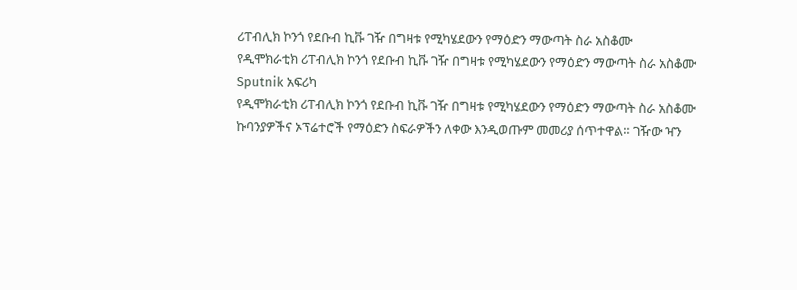ሪፐብሊክ ኮንጎ የደቡብ ኪቩ ገዥ በግዛቱ የሚካሄደውን የማዕድን ማውጣት ስራ አስቆሙ
የዲሞክራቲክ ሪፐብሊክ ኮንጎ የደቡብ ኪቩ ገዥ በግዛቱ የሚካሄደውን የማዕድን ማውጣት ስራ አስቆሙ
Sputnik አፍሪካ
የዲሞክራቲክ ሪፐብሊክ ኮንጎ የደቡብ ኪቩ ገዥ በግዛቱ የሚካሄደውን የማዕድን ማውጣት ስራ አስቆሙ ኩባንያዎችና ኦፕሬተሮች የማዕድን ስፍራዎችን ለቀው እንዲወጡም መመሪያ ሰጥተዋል። ገዥው ዣን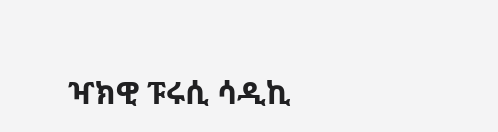ዣክዊ ፑሩሲ ሳዲኪ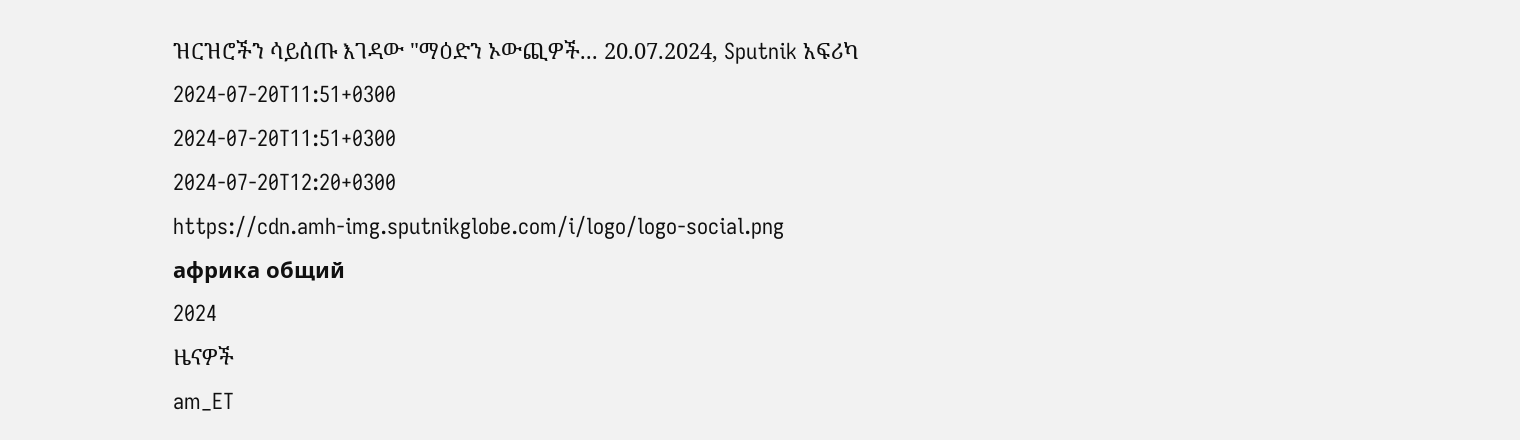ዝርዝሮችን ሳይሰጡ እገዳው "ማዕድን ኦውጪዎች... 20.07.2024, Sputnik አፍሪካ
2024-07-20T11:51+0300
2024-07-20T11:51+0300
2024-07-20T12:20+0300
https://cdn.amh-img.sputnikglobe.com/i/logo/logo-social.png
африка общий
2024
ዜናዎች
am_ET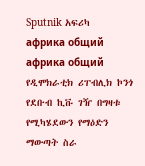Sputnik አፍሪካ
африка общий
африка общий
የዲሞክራቲክ ሪፐብሊክ ኮንጎ የደቡብ ኪቩ ገዥ በግዛቱ የሚካሄደውን የማዕድን ማውጣት ስራ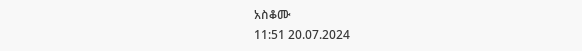አስቆሙ
11:51 20.07.2024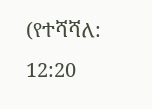(የተሻሻለ: 12:20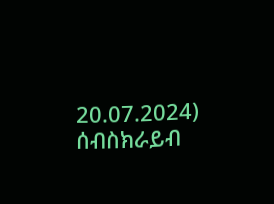20.07.2024)
ሰብስክራይብ